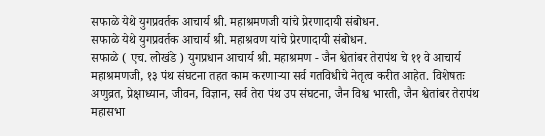सफाळे येथे युगप्रवर्तक आचार्य श्री. महाश्रमणजी यांचे प्रेरणादायी संबोधन.
सफाळे येथे युगप्रवर्तक आचार्य श्री. महाश्रवण यांचे प्रेरणादायी संबोधन.
सफाळे ( एच. लोखंडे ) युगप्रधान आचार्य श्री. महाश्रमण - जैन श्वेतांबर तेरापंथ चे ११ वे आचार्य महाश्रमणजी, १३ पंथ संघटना तहत काम करणाऱ्या सर्व गतविधीचे नेतृत्व करीत आहेत. विशेषतः अणुव्रत, प्रेक्षाध्यान, जीवन, विज्ञान, सर्व तेरा पंथ उप संघटना, जैन विश्व भारती, जैन श्वेतांबर तेरापंथ महासभा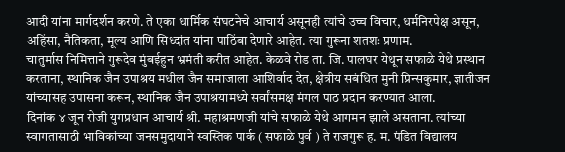आदी यांना मार्गदर्शन करणे. ते एका धार्मिक संघटनेचे आचार्य असूनही त्यांचे उच्च विचार, धर्मनिरपेक्ष असून, अहिंसा, नैतिकता, मूल्य आणि सिध्दांत यांना पाठिंबा देणारे आहेत. त्या गुरूना शतशः प्रणाम.
चातुर्मास निमित्ताने गुरूदेव मुंबईहुन भ्रमंती करीत आहेत. केळवे रोड ता. जि. पालघर येथून सफाळे येथे प्रस्थान करताना, स्थानिक जैन उपाश्रय मधील जैन समाजाला आशिर्वाद देत, क्षेत्रीय सबंधित मुनी प्रिन्सकुमार, ज्ञातीजन यांच्यासह उपासना करून, स्थानिक जैन उपाश्रयामध्ये सर्वांसमक्ष मंगल पाठ प्रदान करण्यात आला.
दिनांक ४ जून रोजी युगप्रधान आचार्य श्री. महाश्रमणजी यांचे सफाळे येथे आगमन झाले असताना. त्यांच्या स्वागतासाठी भाविकांच्या जनसमुदायाने स्वस्तिक पार्क ( सफाळे पुर्व ) ते राजगुरू ह. म. पंडित विद्यालय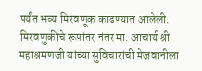पर्यंत भव्य मिरवणूक काढण्यात आलेली. मिरवणुकीचे रूपांतर नंतर मा. आचार्य श्री महाश्रमणजी यांच्या सुविचारांची मेजवानीला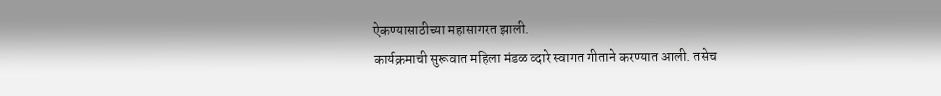ऐकण्यासाठीच्या महासागरत झाली.
कार्यक्रमाची सुरूवात महिला मंडळ व्दारे स्वागत गीताने करण्यात आली. तसेच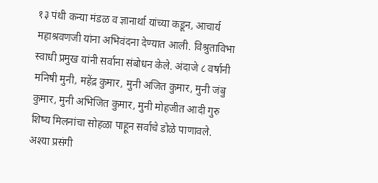१३ पंथी कन्या मंडळ व ज्ञानार्था यांच्या कडून, आचार्य महाश्रवणजी यांना अभिवंदना देण्यात आली. विश्रुताविभा स्वाधी प्रमुख यांनी सर्वाना संबोधन केले. अंदाजे ८ वर्षानी मनिषी मुनी, महेंद्र कुमार, मुनी अजित कुमार, मुनी जंबु कुमार, मुनी अभिजित कुमार, मुनी मोहजीत आदी गुरु शिष्य मिलनांचा सोहळा पाहून सर्वाचे डोळे पाणावले.
अश्या प्रसंगी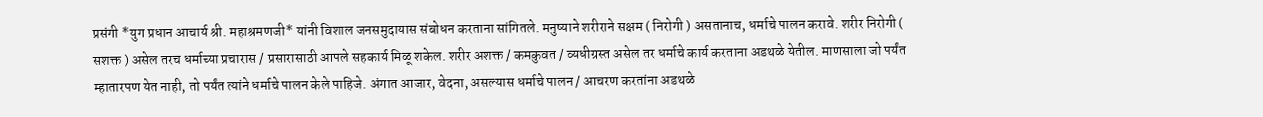प्रसंगी *युग प्रधान आचार्य श्री. महाश्रमणजी* यांनी विशाल जनसमुदायास संबोधन करताना सांगितले. मनुष्याने शरीराने सक्षम ( निरोगी ) असतानाच, धर्माचे पालन करावे. शरीर निरोगी ( सशक्त ) असेल तरच धर्माच्या प्रचारास / प्रसारासाठी आपले सहकार्य मिळू शकेल. शरीर अशक्त / कमकुवत / व्यधीग्रस्त असेल तर धर्माचे कार्य करताना अडथळे येतील. माणसाला जो पर्यंत म्हातारपण येत नाही, तो पर्यंत त्यांने धर्माचे पालन केले पाहिजे. अंगात आजार, वेदना, असल्यास धर्माचे पालन / आचरण करतांना अडथळे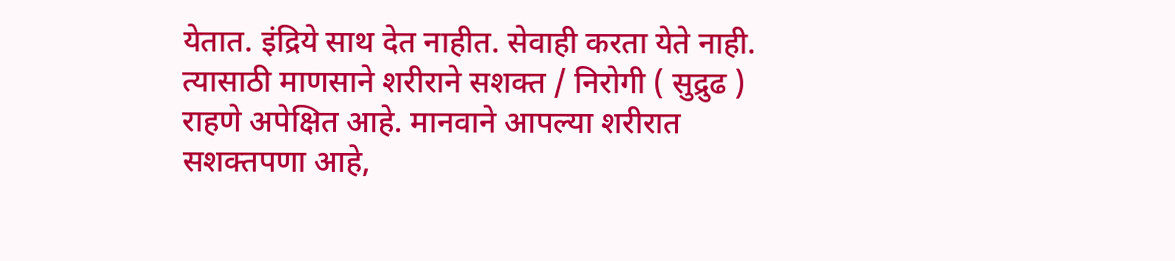येतात. इंद्रिये साथ देत नाहीत. सेवाही करता येते नाही. त्यासाठी माणसाने शरीराने सशक्त / निरोगी ( सुद्रुढ ) राहणे अपेक्षित आहे. मानवाने आपल्या शरीरात सशक्तपणा आहे,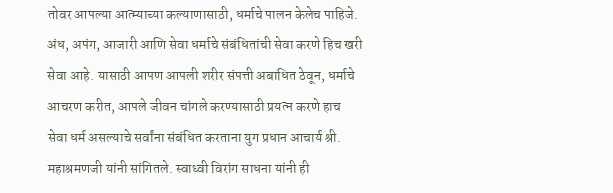तोवर आपल्या आत्म्याच्या कल्याणासाठी, धर्माचे पालन केलेच पाहिजे. अंध, अपंग, आजारी आणि सेवा धर्माचे संबंधितांची सेवा करणे हिच खरी सेवा आहे. यासाठी आपण आपली शरीर संपत्ती अबाधित ठेवून, धर्माचे आचरण करीत, आपले जीवन चांगले करण्यासाठी प्रयत्न करणे हाच सेवा धर्म असल्याचे सर्वांना संबंधित करताना युग प्रधान आचार्य श्री. महाश्रमणजी यांनी सांगितले. स्वाध्वी विरांग साधना यांनी ही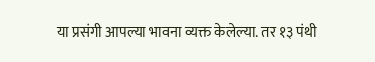या प्रसंगी आपल्या भावना व्यक्त केलेल्या. तर १३ पंथी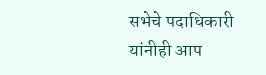सभेचे पदाधिकारी यांनीही आप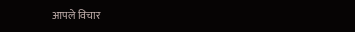आपले विचार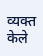व्यक्त केले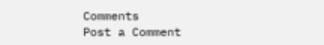Comments
Post a Comment